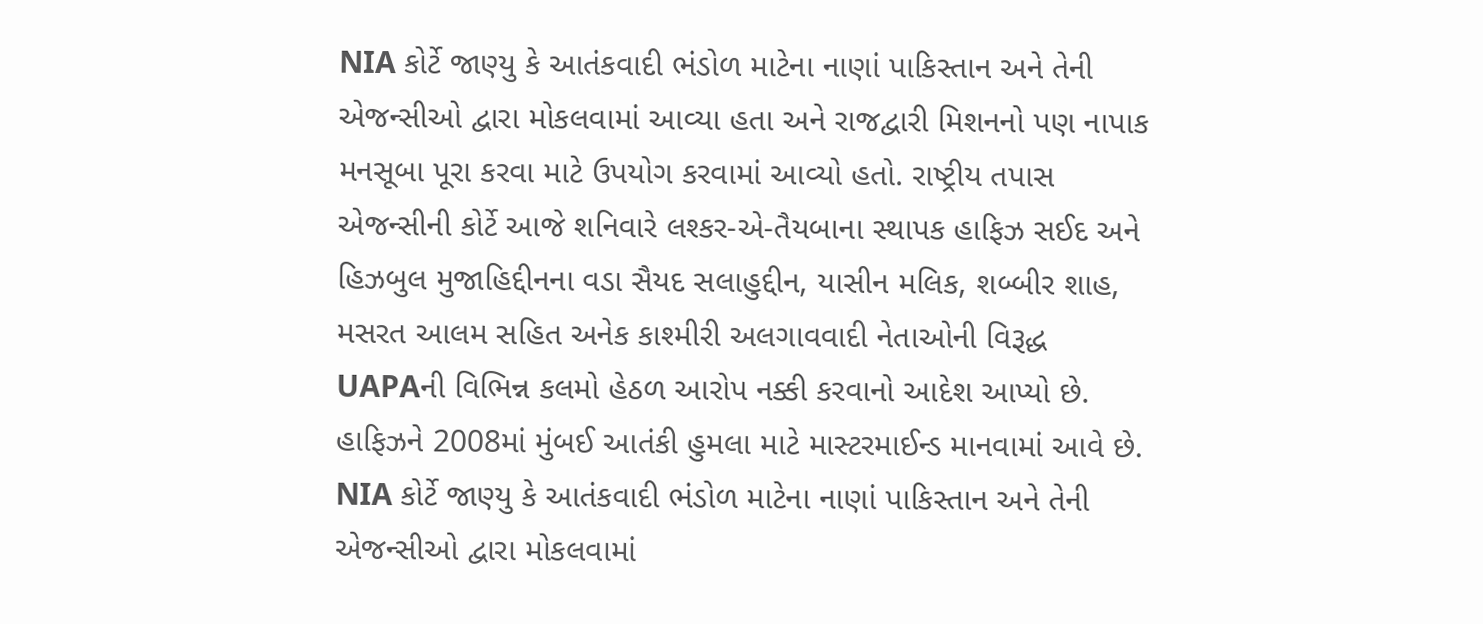NIA કોર્ટે જાણ્યુ કે આતંકવાદી ભંડોળ માટેના નાણાં પાકિસ્તાન અને તેની એજન્સીઓ દ્વારા મોકલવામાં આવ્યા હતા અને રાજદ્વારી મિશનનો પણ નાપાક મનસૂબા પૂરા કરવા માટે ઉપયોગ કરવામાં આવ્યો હતો. રાષ્ટ્રીય તપાસ એજન્સીની કોર્ટે આજે શનિવારે લશ્કર-એ-તૈયબાના સ્થાપક હાફિઝ સઈદ અને હિઝબુલ મુજાહિદ્દીનના વડા સૈયદ સલાહુદ્દીન, યાસીન મલિક, શબ્બીર શાહ, મસરત આલમ સહિત અનેક કાશ્મીરી અલગાવવાદી નેતાઓની વિરૂદ્ધ UAPAની વિભિન્ન કલમો હેઠળ આરોપ નક્કી કરવાનો આદેશ આપ્યો છે.
હાફિઝને 2008માં મુંબઈ આતંકી હુમલા માટે માસ્ટરમાઈન્ડ માનવામાં આવે છે. NIA કોર્ટે જાણ્યુ કે આતંકવાદી ભંડોળ માટેના નાણાં પાકિસ્તાન અને તેની એજન્સીઓ દ્વારા મોકલવામાં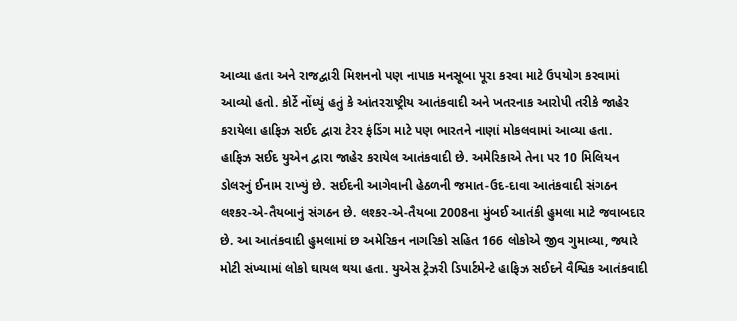આવ્યા હતા અને રાજદ્વારી મિશનનો પણ નાપાક મનસૂબા પૂરા કરવા માટે ઉપયોગ કરવામાં આવ્યો હતો. કોર્ટે નોંધ્યું હતું કે આંતરરાષ્ટ્રીય આતંકવાદી અને ખતરનાક આરોપી તરીકે જાહેર કરાયેલા હાફિઝ સઈદ દ્વારા ટેરર ફંડિંગ માટે પણ ભારતને નાણાં મોકલવામાં આવ્યા હતા.
હાફિઝ સઈદ યુએન દ્વારા જાહેર કરાયેલ આતંકવાદી છે. અમેરિકાએ તેના પર 10 મિલિયન ડોલરનું ઈનામ રાખ્યું છે. સઈદની આગેવાની હેઠળની જમાત-ઉદ-દાવા આતંકવાદી સંગઠન લશ્કર-એ-તૈયબાનું સંગઠન છે. લશ્કર-એ-તૈયબા 2008ના મુંબઈ આતંકી હુમલા માટે જવાબદાર છે. આ આતંકવાદી હુમલામાં છ અમેરિકન નાગરિકો સહિત 166 લોકોએ જીવ ગુમાવ્યા, જ્યારે મોટી સંખ્યામાં લોકો ઘાયલ થયા હતા. યુએસ ટ્રેઝરી ડિપાર્ટમેન્ટે હાફિઝ સઈદને વૈશ્વિક આતંકવાદી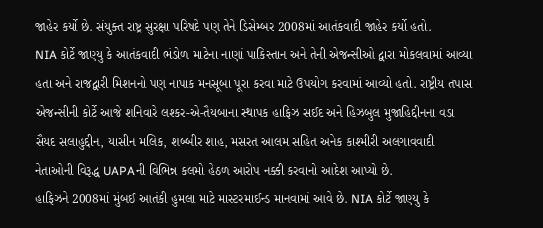જાહેર કર્યો છે. સંયુક્ત રાષ્ટ્ર સુરક્ષા પરિષદે પણ તેને ડિસેમ્બર 2008માં આતંકવાદી જાહેર કર્યો હતો.
NIA કોર્ટે જાણ્યુ કે આતંકવાદી ભંડોળ માટેના નાણાં પાકિસ્તાન અને તેની એજન્સીઓ દ્વારા મોકલવામાં આવ્યા હતા અને રાજદ્વારી મિશનનો પણ નાપાક મનસૂબા પૂરા કરવા માટે ઉપયોગ કરવામાં આવ્યો હતો. રાષ્ટ્રીય તપાસ એજન્સીની કોર્ટે આજે શનિવારે લશ્કર-એ-તૈયબાના સ્થાપક હાફિઝ સઈદ અને હિઝબુલ મુજાહિદ્દીનના વડા સૈયદ સલાહુદ્દીન, યાસીન મલિક, શબ્બીર શાહ, મસરત આલમ સહિત અનેક કાશ્મીરી અલગાવવાદી નેતાઓની વિરૂદ્ધ UAPAની વિભિન્ન કલમો હેઠળ આરોપ નક્કી કરવાનો આદેશ આપ્યો છે.
હાફિઝને 2008માં મુંબઈ આતંકી હુમલા માટે માસ્ટરમાઈન્ડ માનવામાં આવે છે. NIA કોર્ટે જાણ્યુ કે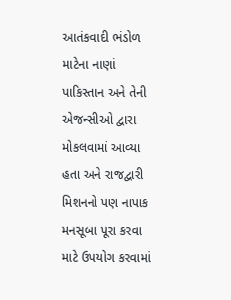આતંકવાદી ભંડોળ માટેના નાણાં પાકિસ્તાન અને તેની એજન્સીઓ દ્વારા મોકલવામાં આવ્યા હતા અને રાજદ્વારી મિશનનો પણ નાપાક મનસૂબા પૂરા કરવા માટે ઉપયોગ કરવામાં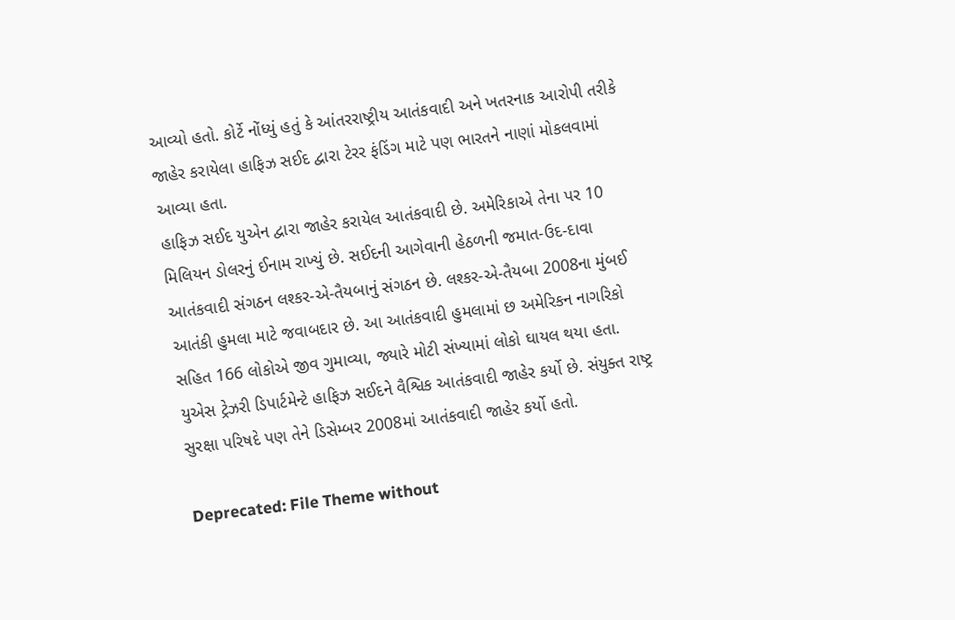આવ્યો હતો. કોર્ટે નોંધ્યું હતું કે આંતરરાષ્ટ્રીય આતંકવાદી અને ખતરનાક આરોપી તરીકે જાહેર કરાયેલા હાફિઝ સઈદ દ્વારા ટેરર ફંડિંગ માટે પણ ભારતને નાણાં મોકલવામાં આવ્યા હતા.
હાફિઝ સઈદ યુએન દ્વારા જાહેર કરાયેલ આતંકવાદી છે. અમેરિકાએ તેના પર 10 મિલિયન ડોલરનું ઈનામ રાખ્યું છે. સઈદની આગેવાની હેઠળની જમાત-ઉદ-દાવા આતંકવાદી સંગઠન લશ્કર-એ-તૈયબાનું સંગઠન છે. લશ્કર-એ-તૈયબા 2008ના મુંબઈ આતંકી હુમલા માટે જવાબદાર છે. આ આતંકવાદી હુમલામાં છ અમેરિકન નાગરિકો સહિત 166 લોકોએ જીવ ગુમાવ્યા, જ્યારે મોટી સંખ્યામાં લોકો ઘાયલ થયા હતા. યુએસ ટ્રેઝરી ડિપાર્ટમેન્ટે હાફિઝ સઈદને વૈશ્વિક આતંકવાદી જાહેર કર્યો છે. સંયુક્ત રાષ્ટ્ર સુરક્ષા પરિષદે પણ તેને ડિસેમ્બર 2008માં આતંકવાદી જાહેર કર્યો હતો.

Deprecated: File Theme without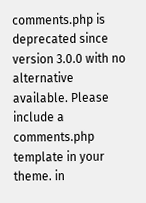comments.php is deprecated since version 3.0.0 with no alternative available. Please include a comments.php template in your theme. in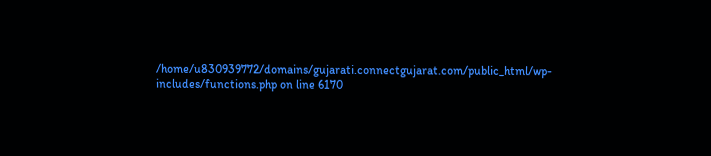/home/u830939772/domains/gujarati.connectgujarat.com/public_html/wp-includes/functions.php on line 6170